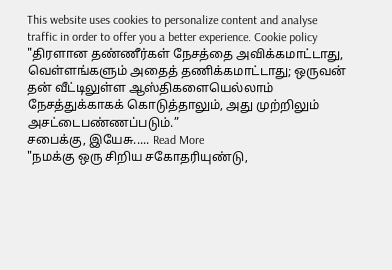This website uses cookies to personalize content and analyse traffic in order to offer you a better experience. Cookie policy
"திரளான தண்ணீர்கள் நேசத்தை அவிக்கமாட்டாது, வெள்ளங்களும் அதைத் தணிக்கமாட்டாது; ஒருவன் தன் வீட்டிலுள்ள ஆஸ்திகளையெல்லாம் நேசத்துக்காகக் கொடுத்தாலும், அது முற்றிலும் அசட்டைபண்ணப்படும்.”
சபைக்கு, இயேசு..... Read More
"நமக்கு ஒரு சிறிய சகோதரியுண்டு,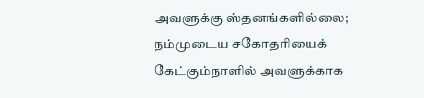அவளுக்கு ஸ்தனங்களில்லை; நம்முடைய சகோதரியைக் கேட்கும்நாளில் அவளுக்காக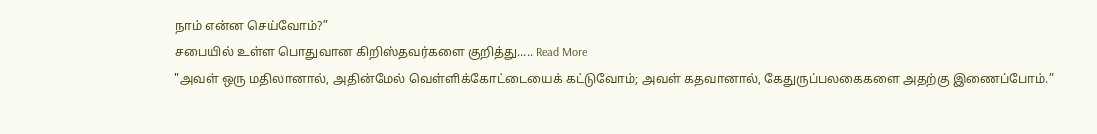நாம் என்ன செய்வோம்?”
சபையில் உள்ள பொதுவான கிறிஸ்தவர்களை குறித்து..... Read More
"அவள் ஒரு மதிலானால், அதின்மேல் வெள்ளிக்கோட்டையைக் கட்டுவோம்; அவள் கதவானால், கேதுருப்பலகைகளை அதற்கு இணைப்போம்.”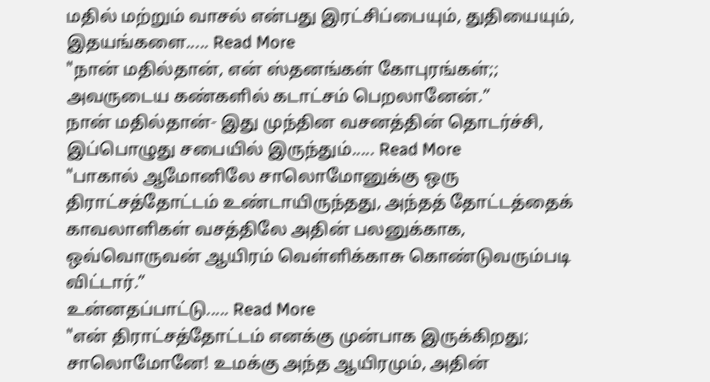மதில் மற்றும் வாசல் என்பது இரட்சிப்பையும், துதியையும், இதயங்களை..... Read More
"நான் மதில்தான், என் ஸ்தனங்கள் கோபுரங்கள்;; அவருடைய கண்களில் கடாட்சம் பெறலானேன்.”
நான் மதில்தான்- இது முந்தின வசனத்தின் தொடர்ச்சி, இப்பொழுது சபையில் இருந்தும்..... Read More
"பாகால் ஆமோனிலே சாலொமோனுக்கு ஒரு திராட்சத்தோட்டம் உண்டாயிருந்தது, அந்தத் தோட்டத்தைக் காவலாளிகள் வசத்திலே அதின் பலனுக்காக, ஒவ்வொருவன் ஆயிரம் வெள்ளிக்காசு கொண்டுவரும்படி விட்டார்.”
உன்னதப்பாட்டு..... Read More
"என் திராட்சத்தோட்டம் எனக்கு முன்பாக இருக்கிறது; சாலொமோனே! உமக்கு அந்த ஆயிரமும், அதின்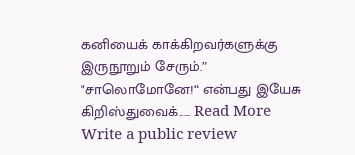கனியைக் காக்கிறவர்களுக்கு இருநூறும் சேரும்.”
"சாலொமோனே!“ என்பது இயேசு கிறிஸ்துவைக்..... Read More
Write a public review